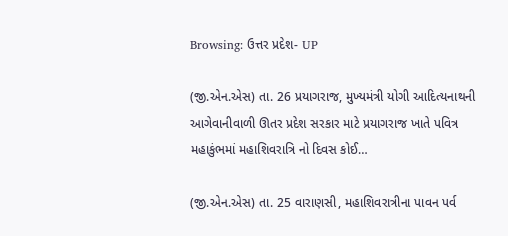Browsing: ઉત્તર પ્રદેશ- UP

(જી.એન.એસ) તા. 26 પ્રયાગરાજ, મુખ્યમંત્રી યોગી આદિત્યનાથની આગેવાનીવાળી ઊતર પ્રદેશ સરકાર માટે પ્રયાગરાજ ખાતે પવિત્ર મહાકુંભમાં મહાશિવરાત્રિ નો દિવસ કોઈ…

(જી.એન.એસ) તા. 25 વારાણસી, મહાશિવરાત્રીના પાવન પર્વ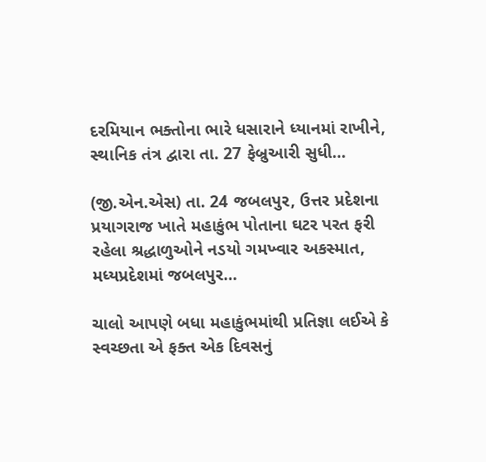દરમિયાન ભક્તોના ભારે ધસારાને ધ્યાનમાં રાખીને, સ્થાનિક તંત્ર દ્વારા તા. 27 ફેબ્રુઆરી સુધી…

(જી.એન.એસ) તા. 24 જબલપુર, ઉત્તર પ્રદેશના પ્રયાગરાજ ખાતે મહાકુંભ પોતાના ઘટર પરત ફરી રહેલા શ્રદ્ધાળુઓને નડયો ગમખ્વાર અકસ્માત, મધ્યપ્રદેશમાં જબલપુર…

ચાલો આપણે બધા મહાકુંભમાંથી પ્રતિજ્ઞા લઈએ કે સ્વચ્છતા એ ફક્ત એક દિવસનું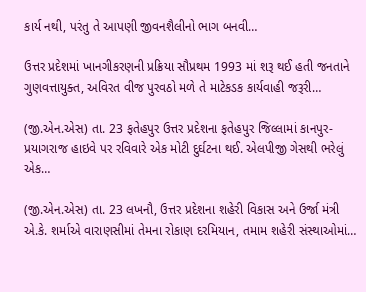કાર્ય નથી, પરંતુ તે આપણી જીવનશૈલીનો ભાગ બનવી…

ઉત્તર પ્રદેશમાં ખાનગીકરણની પ્રક્રિયા સૌપ્રથમ 1993 માં શરૂ થઈ હતી જનતાને ગુણવત્તાયુક્ત, અવિરત વીજ પુરવઠો મળે તે માટેકડક કાર્યવાહી જરૂરી…

(જી.એન.એસ) તા. 23 ફતેહપુર ઉત્તર પ્રદેશના ફતેહપુર જિલ્લામાં કાનપુર-પ્રયાગરાજ હાઇવે પર રવિવારે એક મોટી દુર્ઘટના થઈ. એલપીજી ગેસથી ભરેલું એક…

(જી.એન.એસ) તા. 23 લખનૌ, ઉત્તર પ્રદેશના શહેરી વિકાસ અને ઉર્જા મંત્રી એ.કે. શર્માએ વારાણસીમાં તેમના રોકાણ દરમિયાન, તમામ શહેરી સંસ્થાઓમાં…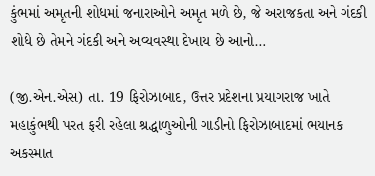કુંભમાં અમૃતની શોધમાં જનારાઓને અમૃત મળે છે, જે અરાજકતા અને ગંદકી શોધે છે તેમને ગંદકી અને અવ્યવસ્થા દેખાય છે આનો…

(જી.એન.એસ) તા. 19 ફિરોઝાબાદ, ઉત્તર પ્રદેશના પ્રયાગરાજ ખાતે મહાકુંભથી પરત ફરી રહેલા શ્રદ્ધાળુઓની ગાડીનો ફિરોઝાબાદમાં ભયાનક અકસ્માત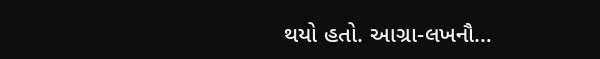થયો હતો. આગ્રા-લખનૌ…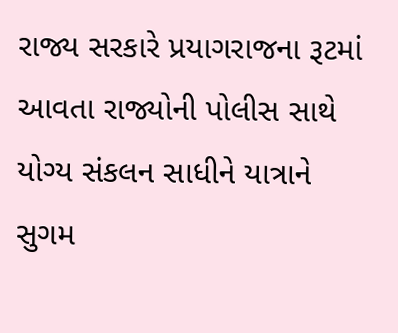રાજ્ય સરકારે પ્રયાગરાજના રૂટમાં આવતા રાજ્યોની પોલીસ સાથે યોગ્ય સંકલન સાધીને યાત્રાને સુગમ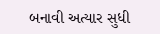બનાવી અત્યાર સુધી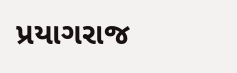પ્રયાગરાજ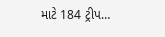માટે 184 ટ્રીપ…